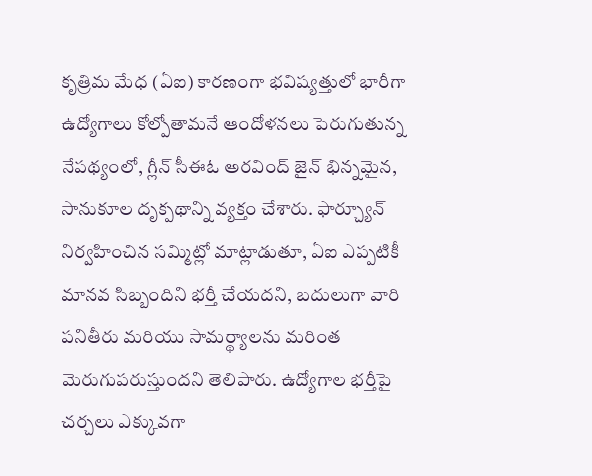కృత్రిమ మేధ (ఏఐ) కారణంగా భవిష్యత్తులో భారీగా ఉద్యోగాలు కోల్పోతామనే ఆందోళనలు పెరుగుతున్న నేపథ్యంలో, గ్లీన్ సీఈఓ అరవింద్ జైన్ భిన్నమైన, సానుకూల దృక్పథాన్ని వ్యక్తం చేశారు. ఫార్చ్యూన్ నిర్వహించిన సమ్మిట్లో మాట్లాడుతూ, ఏఐ ఎప్పటికీ మానవ సిబ్బందిని భర్తీ చేయదని, బదులుగా వారి పనితీరు మరియు సామర్థ్యాలను మరింత మెరుగుపరుస్తుందని తెలిపారు. ఉద్యోగాల భర్తీపై చర్చలు ఎక్కువగా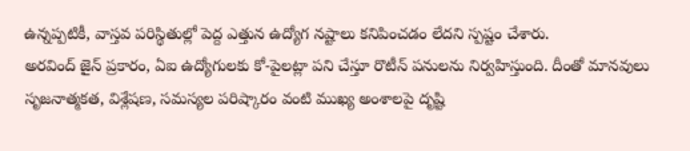ఉన్నప్పటికీ, వాస్తవ పరిస్థితుల్లో పెద్ద ఎత్తున ఉద్యోగ నష్టాలు కనిపించడం లేదని స్పష్టం చేశారు.
అరవింద్ జైన్ ప్రకారం, ఏఐ ఉద్యోగులకు కో-పైలట్లా పని చేస్తూ రొటీన్ పనులను నిర్వహిస్తుంది. దీంతో మానవులు సృజనాత్మకత, విశ్లేషణ, సమస్యల పరిష్కారం వంటి ముఖ్య అంశాలపై దృష్టి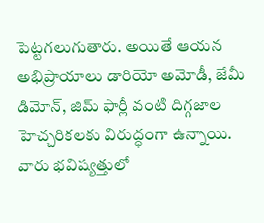పెట్టగలుగుతారు. అయితే ఆయన అభిప్రాయాలు డారియో అమోడీ, జేమీ డిమోన్, జిమ్ ఫార్లీ వంటి దిగ్గజాల హెచ్చరికలకు విరుద్ధంగా ఉన్నాయి. వారు భవిష్యత్తులో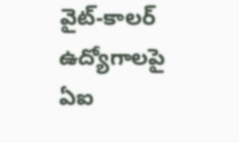వైట్-కాలర్ ఉద్యోగాలపై ఏఐ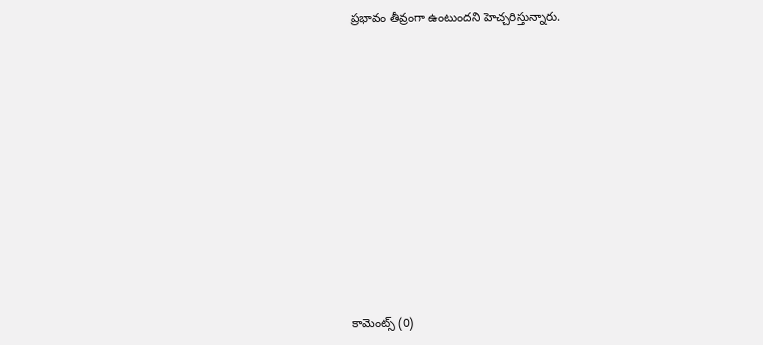ప్రభావం తీవ్రంగా ఉంటుందని హెచ్చరిస్తున్నారు.













కామెంట్స్ (0)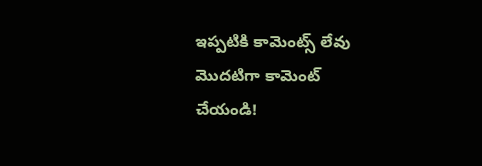ఇప్పటికి కామెంట్స్ లేవు
మొదటిగా కామెంట్ చేయండి!